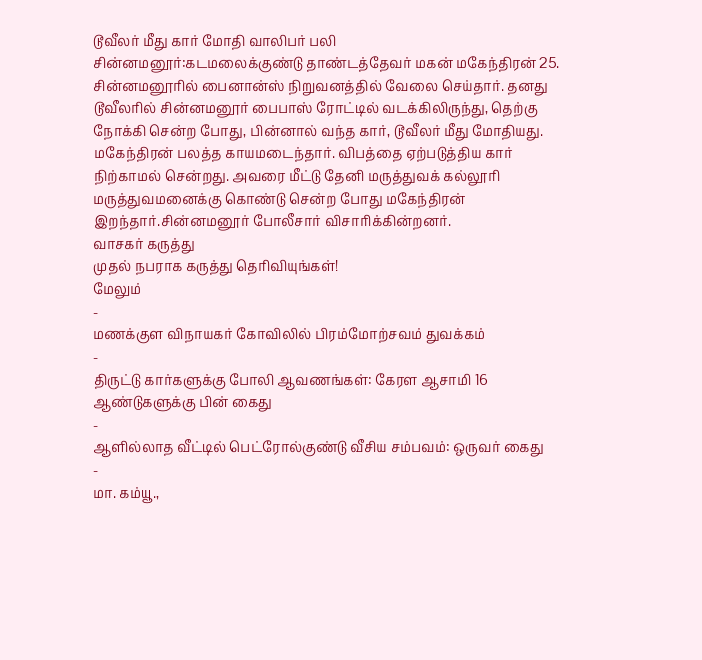டூவீலர் மீது கார் மோதி வாலிபர் பலி
சின்னமனூர்:கடமலைக்குண்டு தாண்டத்தேவர் மகன் மகேந்திரன் 25. சின்னமனூரில் பைனான்ஸ் நிறுவனத்தில் வேலை செய்தார். தனது டூவீலரில் சின்னமனூர் பைபாஸ் ரோட்டில் வடக்கிலிருந்து, தெற்கு நோக்கி சென்ற போது, பின்னால் வந்த கார், டூவீலர் மீது மோதியது.
மகேந்திரன் பலத்த காயமடைந்தார். விபத்தை ஏற்படுத்திய கார் நிற்காமல் சென்றது. அவரை மீட்டு தேனி மருத்துவக் கல்லூரி மருத்துவமனைக்கு கொண்டு சென்ற போது மகேந்திரன் இறந்தார்.சின்னமனூர் போலீசார் விசாரிக்கின்றனர்.
வாசகர் கருத்து
முதல் நபராக கருத்து தெரிவியுங்கள்!
மேலும்
-
மணக்குள விநாயகர் கோவிலில் பிரம்மோற்சவம் துவக்கம்
-
திருட்டு கார்களுக்கு போலி ஆவணங்கள்: கேரள ஆசாமி 16 ஆண்டுகளுக்கு பின் கைது
-
ஆளில்லாத வீட்டில் பெட்ரோல்குண்டு வீசிய சம்பவம்: ஒருவர் கைது
-
மா. கம்யூ.,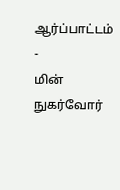ஆர்ப்பாட்டம்
-
மின் நுகர்வோர்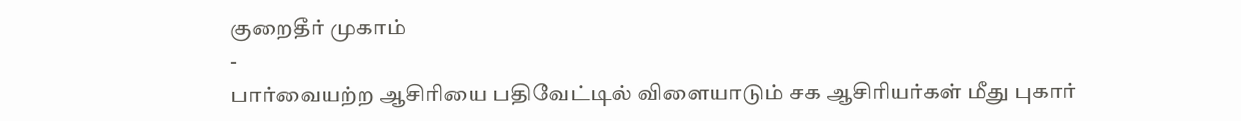குறைதீர் முகாம்
-
பார்வையற்ற ஆசிரியை பதிவேட்டில் விளையாடும் சக ஆசிரியர்கள் மீது புகார்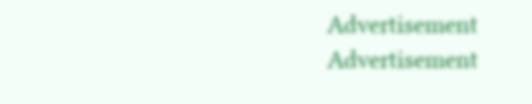Advertisement
Advertisement